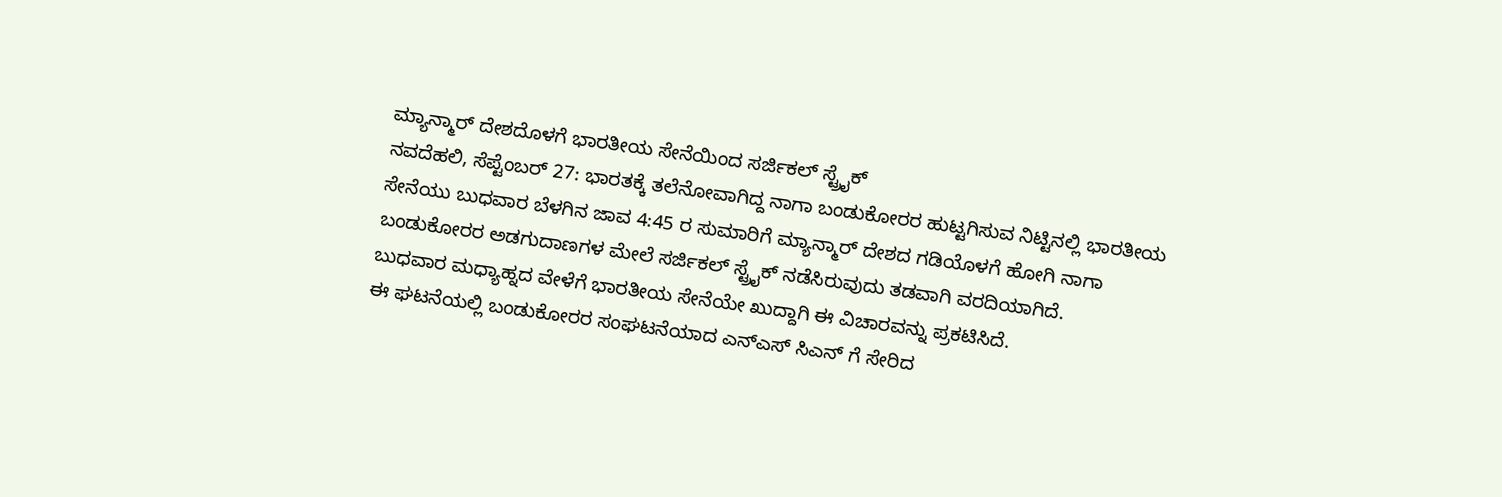ಮ್ಯಾನ್ಮಾರ್ ದೇಶದೊಳಗೆ ಭಾರತೀಯ ಸೇನೆಯಿಂದ ಸರ್ಜಿಕಲ್ ಸ್ಟ್ರೈಕ್
ನವದೆಹಲಿ, ಸೆಪ್ಟೆಂಬರ್ 27: ಭಾರತಕ್ಕೆ ತಲೆನೋವಾಗಿದ್ದ ನಾಗಾ ಬಂಡುಕೋರರ ಹುಟ್ಟಗಿಸುವ ನಿಟ್ಟಿನಲ್ಲಿ ಭಾರತೀಯ ಸೇನೆಯು ಬುಧವಾರ ಬೆಳಗಿನ ಜಾವ 4:45 ರ ಸುಮಾರಿಗೆ ಮ್ಯಾನ್ಮಾರ್ ದೇಶದ ಗಡಿಯೊಳಗೆ ಹೋಗಿ ನಾಗಾ ಬಂಡುಕೋರರ ಅಡಗುದಾಣಗಳ ಮೇಲೆ ಸರ್ಜಿಕಲ್ ಸ್ಟ್ರೈಕ್ ನಡೆಸಿರುವುದು ತಡವಾಗಿ ವರದಿಯಾಗಿದೆ.
ಬುಧವಾರ ಮಧ್ಯಾಹ್ನದ ವೇಳೆಗೆ ಭಾರತೀಯ ಸೇನೆಯೇ ಖುದ್ದಾಗಿ ಈ ವಿಚಾರವನ್ನು ಪ್ರಕಟಿಸಿದೆ.
ಈ ಘಟನೆಯಲ್ಲಿ ಬಂಡುಕೋರರ ಸಂಘಟನೆಯಾದ ಎನ್ಎಸ್ ಸಿಎನ್ ಗೆ ಸೇರಿದ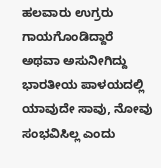ಹಲವಾರು ಉಗ್ರರು ಗಾಯಗೊಂಡಿದ್ದಾರೆ ಅಥವಾ ಅಸುನೀಗಿದ್ದು ಭಾರತೀಯ ಪಾಳಯದಲ್ಲಿ ಯಾವುದೇ ಸಾವು, ನೋವು ಸಂಭವಿಸಿಲ್ಲ ಎಂದು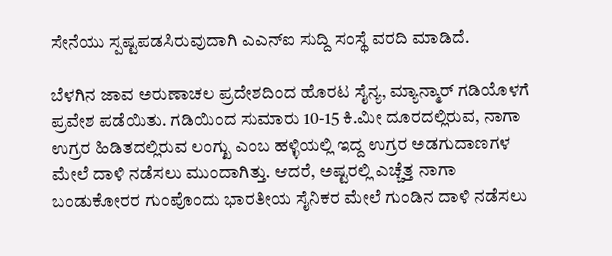ಸೇನೆಯು ಸ್ಪಷ್ಟಪಡಸಿರುವುದಾಗಿ ಎಎನ್ಐ ಸುದ್ದಿ ಸಂಸ್ಥೆ ವರದಿ ಮಾಡಿದೆ.

ಬೆಳಗಿನ ಜಾವ ಅರುಣಾಚಲ ಪ್ರದೇಶದಿಂದ ಹೊರಟ ಸೈನ್ಯ, ಮ್ಯಾನ್ಮಾರ್ ಗಡಿಯೊಳಗೆ ಪ್ರವೇಶ ಪಡೆಯಿತು. ಗಡಿಯಿಂದ ಸುಮಾರು 10-15 ಕಿ.ಮೀ ದೂರದಲ್ಲಿರುವ, ನಾಗಾ ಉಗ್ರರ ಹಿಡಿತದಲ್ಲಿರುವ ಲಂಗ್ಖು ಎಂಬ ಹಳ್ಳಿಯಲ್ಲಿ ಇದ್ದ ಉಗ್ರರ ಅಡಗುದಾಣಗಳ ಮೇಲೆ ದಾಳಿ ನಡೆಸಲು ಮುಂದಾಗಿತ್ತು. ಆದರೆ, ಅಷ್ಟರಲ್ಲಿ ಎಚ್ಚೆತ್ತ ನಾಗಾ ಬಂಡುಕೋರರ ಗುಂಪೊಂದು ಭಾರತೀಯ ಸೈನಿಕರ ಮೇಲೆ ಗುಂಡಿನ ದಾಳಿ ನಡೆಸಲು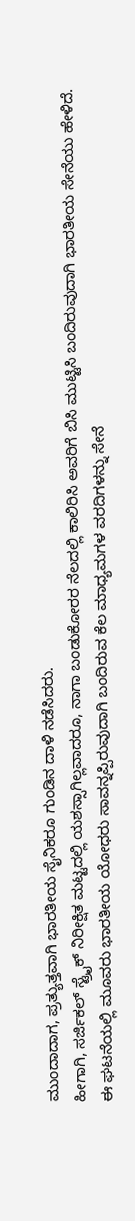ಮುಂದಾದಾಗ, ಪ್ರತ್ಯುತ್ತವಾಗಿ ಭಾರತೀಯ ಸೈನಿಕರೂ ಗುಂಡಿನ ದಾಳಿ ನಡೆಸಿದರು.
ಹೀಗಾಗಿ, ಸರ್ಜಿಕಲ್ ಸ್ಟ್ರೈಕ್ ನಿರೀಕ್ಷಿತ ಮಟ್ಟದಲ್ಲಿ ಯಶಸ್ಸಾಗಿಲ್ಲವಾದರೂ, ನಾಗಾ ಬಂಡುಕೋರರ ನೆಲದಲ್ಲಿ ಕಾಲಿರಿಸಿ ಅವರಿಗೆ ಬಿಸಿ ಮುಟ್ಟಿಸಿ ಬಂದಿರುವುದಾಗಿ ಭಾರತೀಯ ಸೇನೆಯು ಹೇಳಿದೆ. ಈ ಘಟನೆಯಲ್ಲಿ ಮೂವರು ಭಾರತೀಯ ಯೋಧರು ಸಾವನ್ನಪ್ಪಿರುವುದಾಗಿ ಬಂದಿರುವ ಕೆಲ ಮಾಧ್ಯಮಗಳ ವರದಿಗಳನ್ನು ಸೇನೆ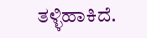ತಳ್ಳಿಹಾಕಿದೆ.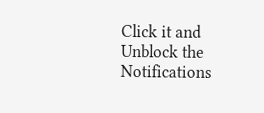Click it and Unblock the Notifications